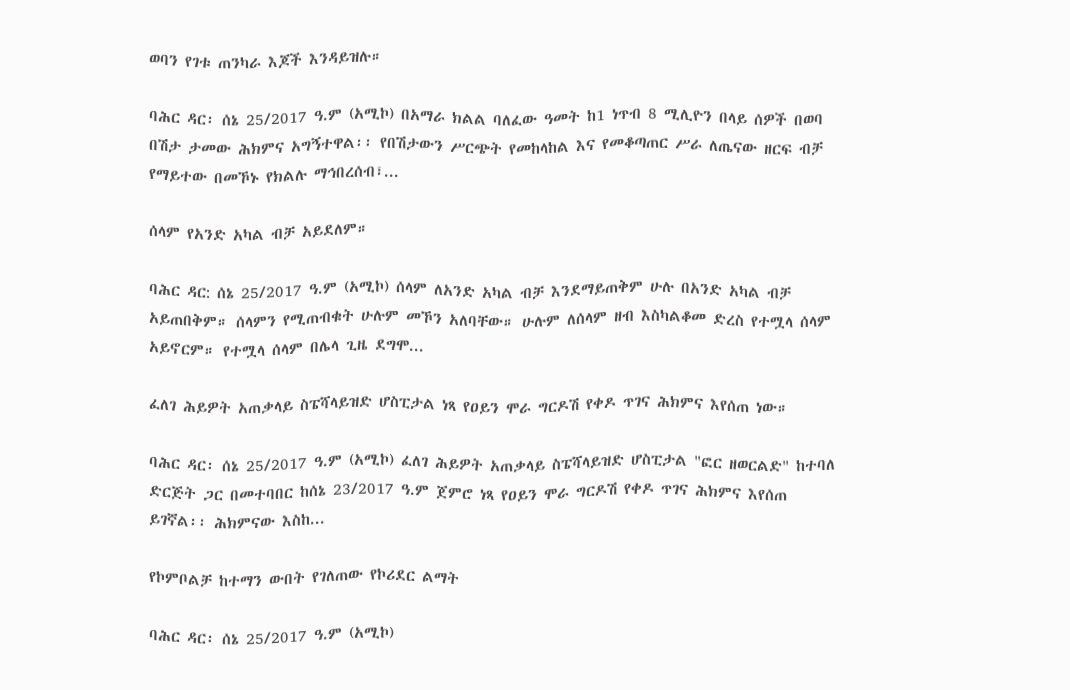ወባን የገቱ ጠንካራ እጆች እንዳይዝሉ።

ባሕር ዳር፡ ሰኔ 25/2017 ዓ.ም (አሚኮ) በአማራ ክልል ባለፈው ዓመት ከ1 ነጥብ 8 ሚሊዮን በላይ ሰዎች በወባ በሽታ ታመው ሕክምና አግኝተዋል፡፡ የበሽታውን ሥርጭት የመከላከል እና የመቆጣጠር ሥራ ለጤናው ዘርፍ ብቻ የማይተው በመኾኑ የክልሉ ማኅበረሰብ፣...

ሰላም የአንድ አካል ብቻ አይደለም።

ባሕር ዳር: ሰኔ 25/2017 ዓ.ም (አሚኮ) ሰላም ለአንድ አካል ብቻ እንደማይጠቅም ሁሉ በአንድ አካል ብቻ አይጠበቅም። ሰላምን የሚጠብቁት ሁሉም መኾን አለባቸው። ሁሉም ለሰላም ዘብ እስካልቆመ ድረስ የተሟላ ሰላም አይኖርም። የተሟላ ሰላም በሌላ ጊዜ ደግሞ...

ፈለገ ሕይዎት አጠቃላይ ስፔሻላይዝድ ሆስፒታል ነጻ የዐይን ሞራ ግርዶሽ የቀዶ ጥገና ሕክምና እየሰጠ ነው።

ባሕር ዳር፡ ሰኔ 25/2017 ዓ.ም (አሚኮ) ፈለገ ሕይዎት አጠቃላይ ስፔሻላይዝድ ሆስፒታል "ፎር ዘወርልድ" ከተባለ ድርጅት ጋር በመተባበር ከሰኔ 23/2017 ዓ.ም ጀምሮ ነጻ የዐይን ሞራ ግርዶሽ የቀዶ ጥገና ሕክምና እየሰጠ ይገኛል፡፡ ሕክምናው እስከ...

የኮምቦልቻ ከተማን ውበት የገለጠው የኮሪደር ልማት

ባሕር ዳር፡ ሰኔ 25/2017 ዓ.ም (አሚኮ)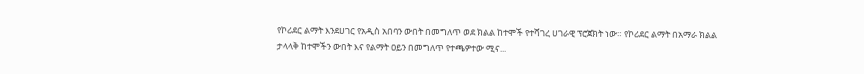የኮሪደር ልማት እንደሀገር የአዲስ አበባን ውበት በመግለጥ ወደ ክልል ከተሞች የተሻገረ ሀገራዊ ፕሮጀክት ነው። የኮሪደር ልማት በአማራ ክልል ታላላቅ ከተሞችን ውበት እና የልማት ዐይን በመግለጥ የተጫዎተው ሚና...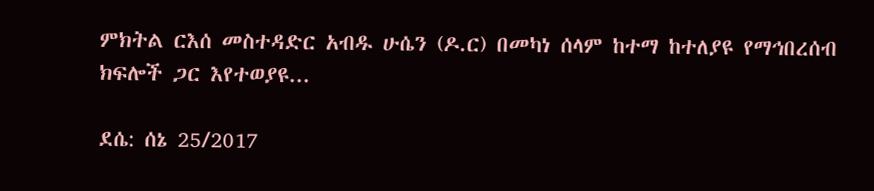ምክትል ርእሰ መስተዳድር አብዱ ሁሴን (ዶ.ር) በመካነ ሰላም ከተማ ከተለያዩ የማኅበረሰብ ክፍሎች ጋር እየተወያዩ...

ደሴ: ሰኔ 25/2017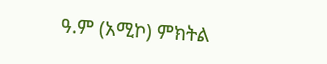ዓ.ም (አሚኮ) ምክትል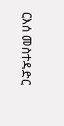ርእሰ መስተዳድር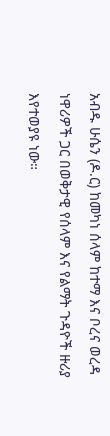አብዱ ሁሴን (ዶ.ር) ከመካነ ሰላም ከተማ እና ቦረና ወረዳ ነዋሪዎች ጋር በወቅታዊ የሰላም እና የልማት ጉዳዮች ዙሪያ እየተወያዩ ነው።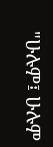"ሁሉም፤ ሁሉም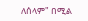ለሰላም" በሚል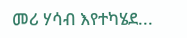መሪ ሃሳብ እየተካሄደ...